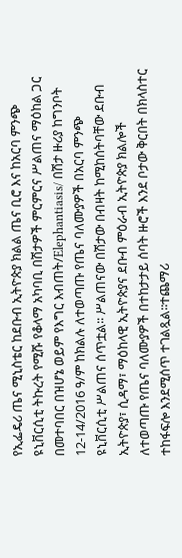የኢፌዴሪ ጤና ሚኒስቴር ከደቡብ ኢትዮጵያ ክልል ጤና ቢሮ እና ከአርባ ምንጭ ዩኒቨርሲቲ ትኩረት የሚሹ የቆላማ አካባቢ በሽታዎች ምርምርና ሥልጠና ማዕከል ጋር በመተባበር በዝሆኔ ወይም የእግር እብጠት/Elephantiasis/ በሽታ ዙሪያ ከግንቦት 12-14/2016 ዓ/ም ከክልሉ ለተወጣጡ የጤና ባለሙያዎች በአርባ ምንጭ ዩኒቨርሲቲ ሥልጠና ሰጥቷል፡፡ ሥልጠናው በሽታው በብዛት ከሚከሰትባቸው ደቡብ ኢትዮጵያ፣ ሲዳማ፣ ማዕከላዊ ኢትዮጵያና ደቡብ ምዕራብ ኢትዮጵያ ክልሎች ለተወጣጡ የጤና ባለሙያዎች በተከታታይ ሰባት ዙሮች እንደ ቦታው ቅርበት በክላስተር ተከፋፍሎ እንደሚሰጥ ተገልጿል፡፡ተጨማሪ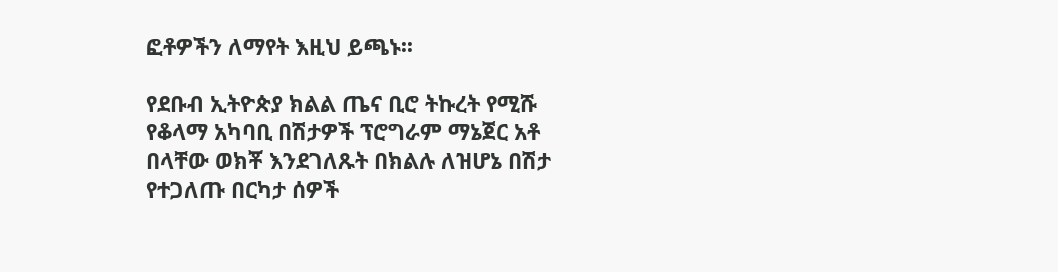ፎቶዎችን ለማየት እዚህ ይጫኑ፡፡

የደቡብ ኢትዮጵያ ክልል ጤና ቢሮ ትኩረት የሚሹ የቆላማ አካባቢ በሽታዎች ፕሮግራም ማኔጀር አቶ በላቸው ወክቾ እንደገለጹት በክልሉ ለዝሆኔ በሽታ የተጋለጡ በርካታ ሰዎች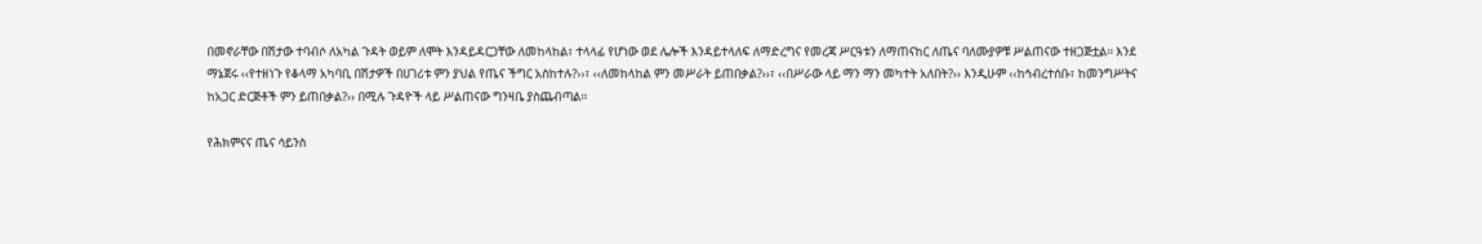በመኖራቸው በሽታው ተባብሶ ለአካል ጉዳት ወይም ለሞት እንዳይዳርጋቸው ለመከላከል፣ ተላላፊ የሆነው ወደ ሌሎች እንዳይተላለፍ ለማድረግና የመረጃ ሥርዓቱን ለማጠናከር ለጤና ባለሙያዎቹ ሥልጠናው ተዘጋጅቷል፡፡ እንደ ማኔጀሩ ‹‹የተዘነጉ የቆላማ አካባቢ በሽታዎች በሀገሪቱ ምን ያህል የጤና ችግር አስከተሉ?››፣ ‹‹ለመከላከል ምን መሥራት ይጠበቃል?››፣ ‹‹በሥራው ላይ ማን ማን መካተት አለበት?›› እንዲሁም ‹‹ከኅብረተሰቡ፣ ከመንግሥትና ከአጋር ድርጅቶች ምን ይጠበቃል?›› በሚሉ ጉዳዮች ላይ ሥልጠናው ግንዛቤ ያስጨብጣል፡፡

የሕክምናና ጤና ሳይንስ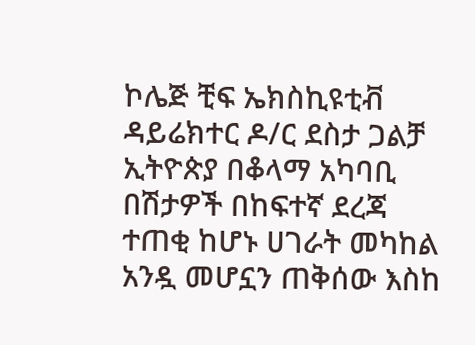ኮሌጅ ቺፍ ኤክስኪዩቲቭ ዳይሬክተር ዶ/ር ደስታ ጋልቻ ኢትዮጵያ በቆላማ አካባቢ በሽታዎች በከፍተኛ ደረጃ ተጠቂ ከሆኑ ሀገራት መካከል አንዷ መሆኗን ጠቅሰው እስከ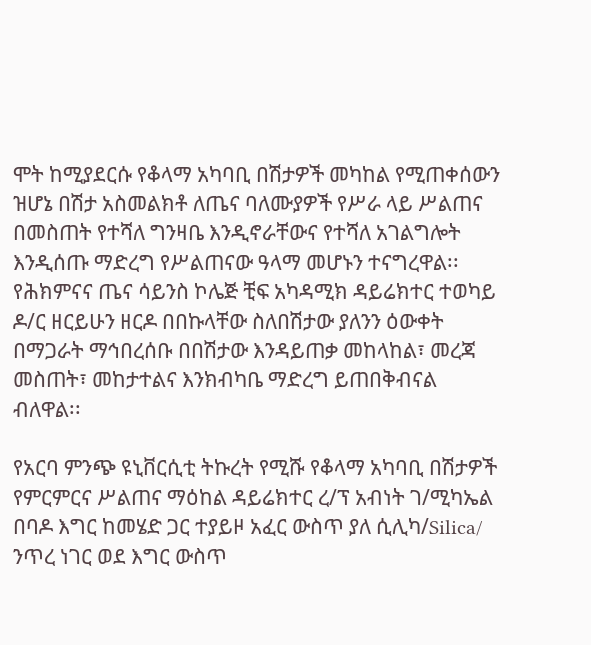ሞት ከሚያደርሱ የቆላማ አካባቢ በሽታዎች መካከል የሚጠቀሰውን ዝሆኔ በሽታ አስመልክቶ ለጤና ባለሙያዎች የሥራ ላይ ሥልጠና በመስጠት የተሻለ ግንዛቤ እንዲኖራቸውና የተሻለ አገልግሎት እንዲሰጡ ማድረግ የሥልጠናው ዓላማ መሆኑን ተናግረዋል፡፡
የሕክምናና ጤና ሳይንስ ኮሌጅ ቺፍ አካዳሚክ ዳይሬክተር ተወካይ ዶ/ር ዘርይሁን ዘርዶ በበኩላቸው ስለበሽታው ያለንን ዕውቀት በማጋራት ማኅበረሰቡ በበሽታው እንዳይጠቃ መከላከል፣ መረጃ መስጠት፣ መከታተልና እንክብካቤ ማድረግ ይጠበቅብናል ብለዋል፡፡

የአርባ ምንጭ ዩኒቨርሲቲ ትኩረት የሚሹ የቆላማ አካባቢ በሽታዎች የምርምርና ሥልጠና ማዕከል ዳይሬክተር ረ/ፕ አብነት ገ/ሚካኤል በባዶ እግር ከመሄድ ጋር ተያይዞ አፈር ውስጥ ያለ ሲሊካ/Silica/ ንጥረ ነገር ወደ እግር ውስጥ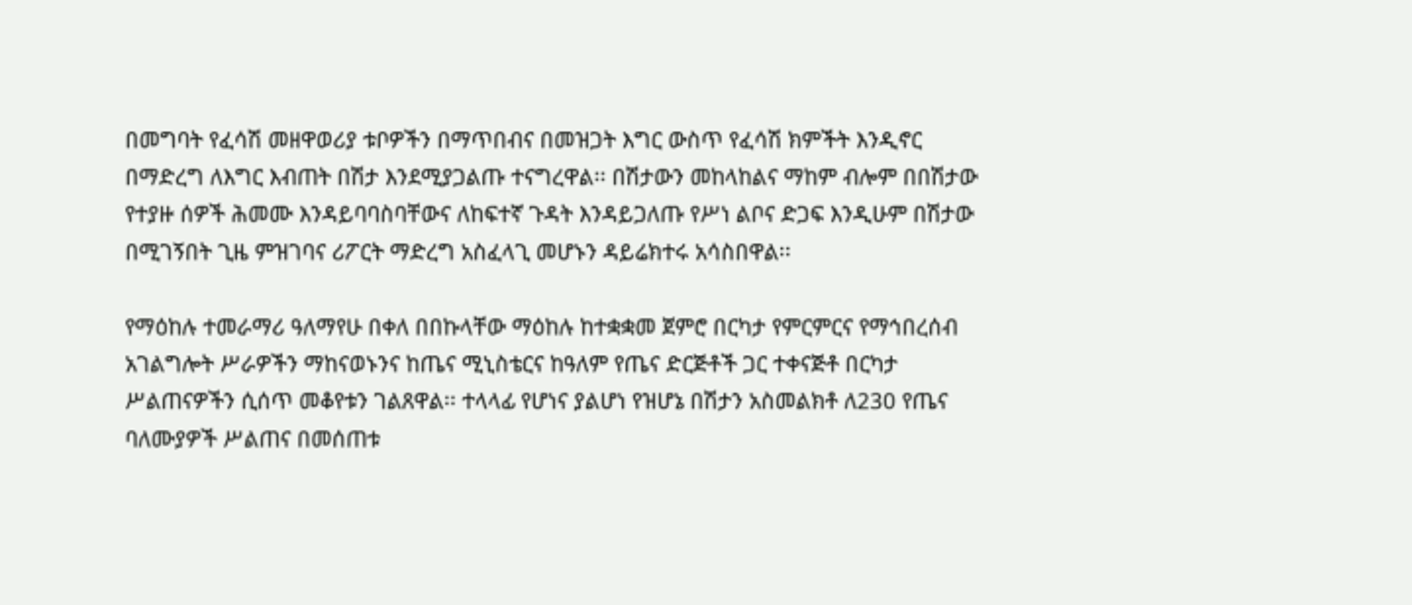በመግባት የፈሳሽ መዘዋወሪያ ቱቦዎችን በማጥበብና በመዝጋት እግር ውስጥ የፈሳሽ ክምችት እንዲኖር በማድረግ ለእግር እብጠት በሽታ እንደሚያጋልጡ ተናግረዋል፡፡ በሽታውን መከላከልና ማከም ብሎም በበሽታው የተያዙ ሰዎች ሕመሙ እንዳይባባስባቸውና ለከፍተኛ ጉዳት እንዳይጋለጡ የሥነ ልቦና ድጋፍ እንዲሁም በሽታው በሚገኝበት ጊዜ ምዝገባና ሪፖርት ማድረግ አስፈላጊ መሆኑን ዳይሬክተሩ አሳስበዋል፡፡

የማዕከሉ ተመራማሪ ዓለማየሁ በቀለ በበኩላቸው ማዕከሉ ከተቋቋመ ጀምሮ በርካታ የምርምርና የማኅበረሰብ አገልግሎት ሥራዎችን ማከናወኑንና ከጤና ሚኒስቴርና ከዓለም የጤና ድርጅቶች ጋር ተቀናጅቶ በርካታ ሥልጠናዎችን ሲሰጥ መቆየቱን ገልጸዋል፡፡ ተላላፊ የሆነና ያልሆነ የዝሆኔ በሽታን አስመልክቶ ለ230 የጤና ባለሙያዎች ሥልጠና በመሰጠቱ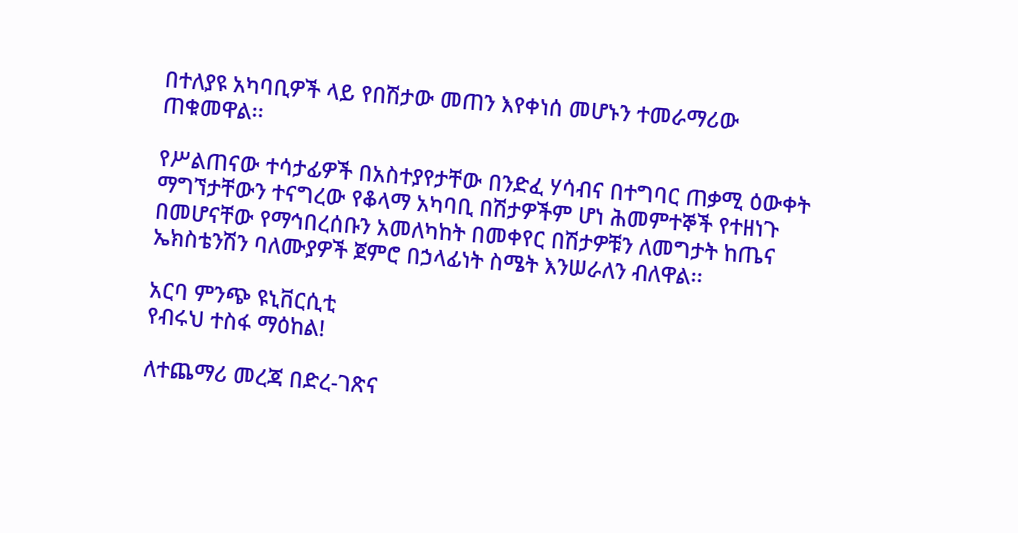በተለያዩ አካባቢዎች ላይ የበሽታው መጠን እየቀነሰ መሆኑን ተመራማሪው ጠቁመዋል፡፡

የሥልጠናው ተሳታፊዎች በአስተያየታቸው በንድፈ ሃሳብና በተግባር ጠቃሚ ዕውቀት ማግኘታቸውን ተናግረው የቆላማ አካባቢ በሽታዎችም ሆነ ሕመምተኞች የተዘነጉ በመሆናቸው የማኅበረሰቡን አመለካከት በመቀየር በሽታዎቹን ለመግታት ከጤና ኤክስቴንሽን ባለሙያዎች ጀምሮ በኃላፊነት ስሜት እንሠራለን ብለዋል፡፡

አርባ ምንጭ ዩኒቨርሲቲ
የብሩህ ተስፋ ማዕከል!

ለተጨማሪ መረጃ በድረ-ገጽና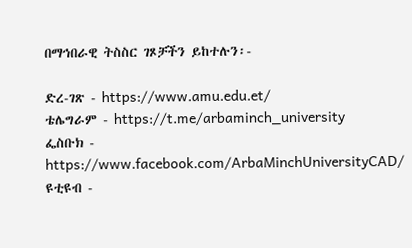በማኅበራዊ ትስስር ገጾቻችን ይከተሉን፡-

ድረ-ገጽ - https://www.amu.edu.et/
ቴሌግራም - https://t.me/arbaminch_university
ፌስቡክ - https://www.facebook.com/ArbaMinchUniversityCAD/
ዩቲዩብ -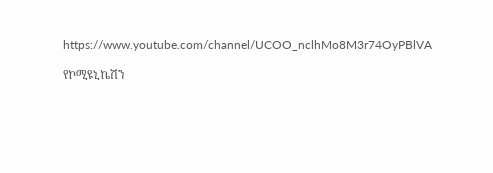https://www.youtube.com/channel/UCOO_nclhMo8M3r74OyPBlVA

የኮሚዩኒኬሽን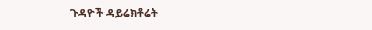ጉዳዮች ዳይሬክቶሬት